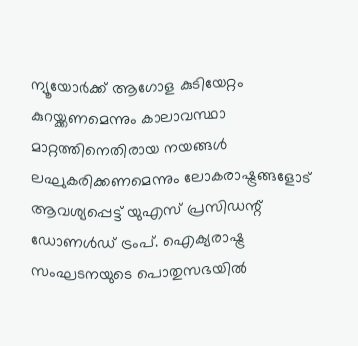ന്യൂയോർക്ക് ആഗോള കുടിയേറ്റം കുറയ്ക്കണമെന്നും കാലാവസ്ഥാ മാറ്റത്തിനെതിരായ നയങ്ങൾ ലഘുകരിക്കണമെന്നും ലോകരാഷ്ട്രങ്ങളോട് ആവശ്യപ്പെട്ട് യുഎസ് പ്രസിഡന്റ് ഡോണൾഡ് ട്രംപ്. ഐക്യരാഷ്ട്ര സംഘടനയുടെ പൊതുസഭയിൽ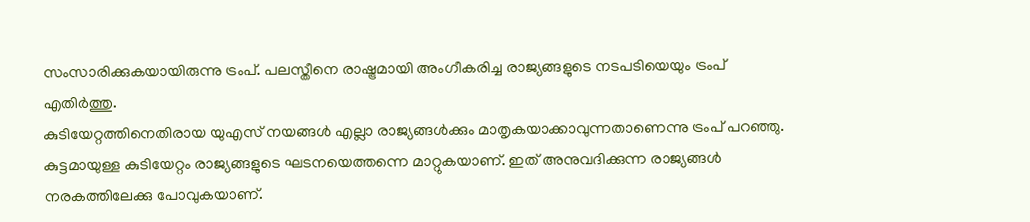സംസാരിക്കുകയായിരുന്നു ട്രംപ്. പലസ്തീനെ രാഷ്ട്രമായി അംഗീകരിച്ച രാജ്യങ്ങളുടെ നടപടിയെയും ട്രംപ് എതിർത്തു.
കുടിയേറ്റത്തിനെതിരായ യുഎസ് നയങ്ങൾ എല്ലാ രാജ്യങ്ങൾക്കും മാതൃകയാക്കാവുന്നതാണെന്നു ട്രംപ് പറഞ്ഞു. കുട്ടമായുള്ള കുടിയേറ്റം രാജ്യങ്ങളുടെ ഘടനയെത്തന്നെ മാറ്റുകയാണ്. ഇത് അനുവദിക്കുന്ന രാജ്യങ്ങൾ നരകത്തിലേക്കു പോവുകയാണ്.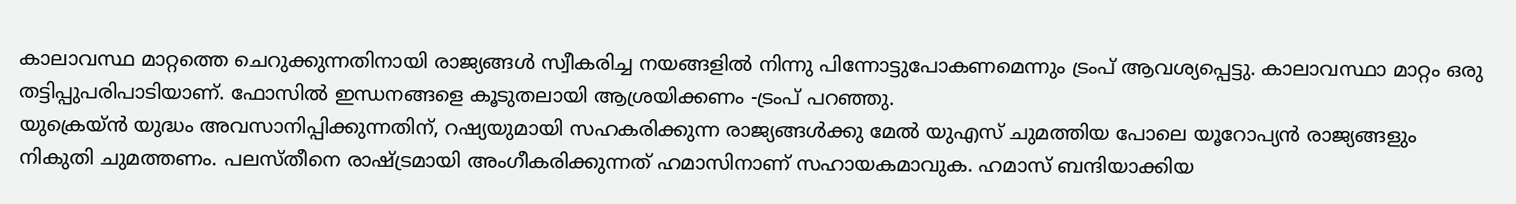കാലാവസ്ഥ മാറ്റത്തെ ചെറുക്കുന്നതിനായി രാജ്യങ്ങൾ സ്വീകരിച്ച നയങ്ങളിൽ നിന്നു പിന്നോട്ടുപോകണമെന്നും ട്രംപ് ആവശ്യപ്പെട്ടു. കാലാവസ്ഥാ മാറ്റം ഒരു തട്ടിപ്പുപരിപാടിയാണ്. ഫോസിൽ ഇന്ധനങ്ങളെ കൂടുതലായി ആശ്രയിക്കണം -ട്രംപ് പറഞ്ഞു.
യുക്രെയ്ൻ യുദ്ധം അവസാനിപ്പിക്കുന്നതിന്, റഷ്യയുമായി സഹകരിക്കുന്ന രാജ്യങ്ങൾക്കു മേൽ യുഎസ് ചുമത്തിയ പോലെ യൂറോപ്യൻ രാജ്യങ്ങളും നികുതി ചുമത്തണം. പലസ്തീനെ രാഷ്ട്രമായി അംഗീകരിക്കുന്നത് ഹമാസിനാണ് സഹായകമാവുക. ഹമാസ് ബന്ദിയാക്കിയ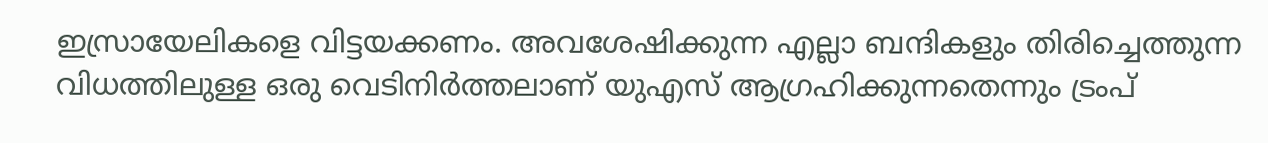ഇസ്രായേലികളെ വിട്ടയക്കണം. അവശേഷിക്കുന്ന എല്ലാ ബന്ദികളും തിരിച്ചെത്തുന്ന വിധത്തിലുള്ള ഒരു വെടിനിർത്തലാണ് യുഎസ് ആഗ്രഹിക്കുന്നതെന്നും ട്രംപ്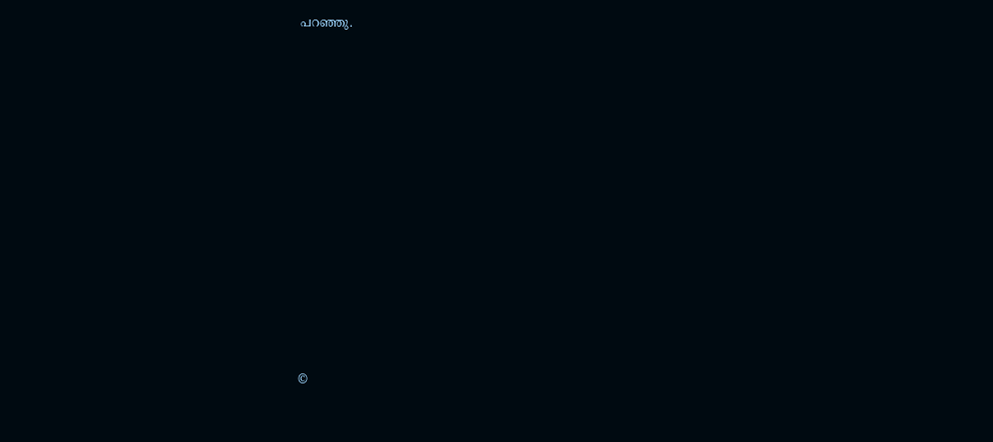പറഞ്ഞു.
















©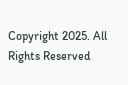Copyright 2025. All Rights Reserved